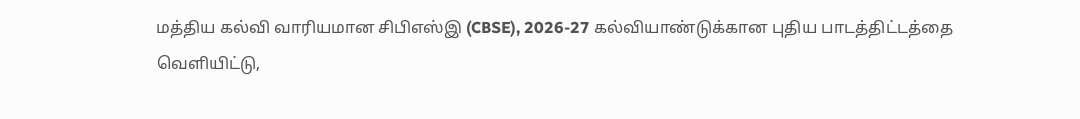மத்திய கல்வி வாரியமான சிபிஎஸ்இ (CBSE), 2026-27 கல்வியாண்டுக்கான புதிய பாடத்திட்டத்தை வெளியிட்டு,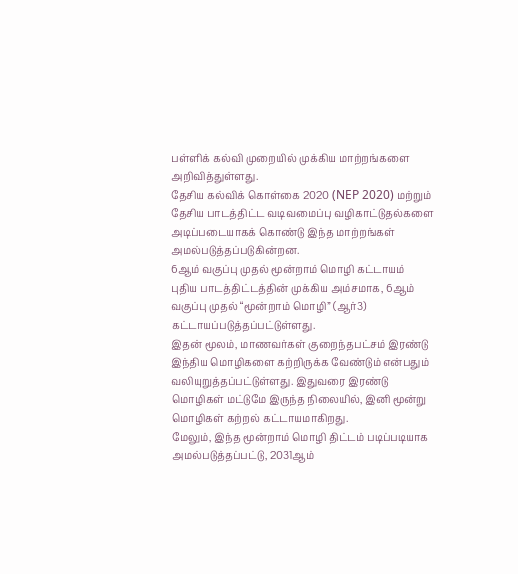பள்ளிக் கல்வி முறையில் முக்கிய மாற்றங்களை அறிவித்துள்ளது.
தேசிய கல்விக் கொள்கை 2020 (NEP 2020) மற்றும் தேசிய பாடத்திட்ட வடிவமைப்பு வழிகாட்டுதல்களை அடிப்படையாகக் கொண்டு இந்த மாற்றங்கள் அமல்படுத்தப்படுகின்றன.
6ஆம் வகுப்பு முதல் மூன்றாம் மொழி கட்டாயம்
புதிய பாடத்திட்டத்தின் முக்கிய அம்சமாக, 6ஆம் வகுப்பு முதல் “மூன்றாம் மொழி” (ஆர்3) கட்டாயப்படுத்தப்பட்டுள்ளது.
இதன் மூலம், மாணவர்கள் குறைந்தபட்சம் இரண்டு இந்திய மொழிகளை கற்றிருக்க வேண்டும் என்பதும் வலியுறுத்தப்பட்டுள்ளது. இதுவரை இரண்டு மொழிகள் மட்டுமே இருந்த நிலையில், இனி மூன்று மொழிகள் கற்றல் கட்டாயமாகிறது.
மேலும், இந்த மூன்றாம் மொழி திட்டம் படிப்படியாக அமல்படுத்தப்பட்டு, 2031ஆம்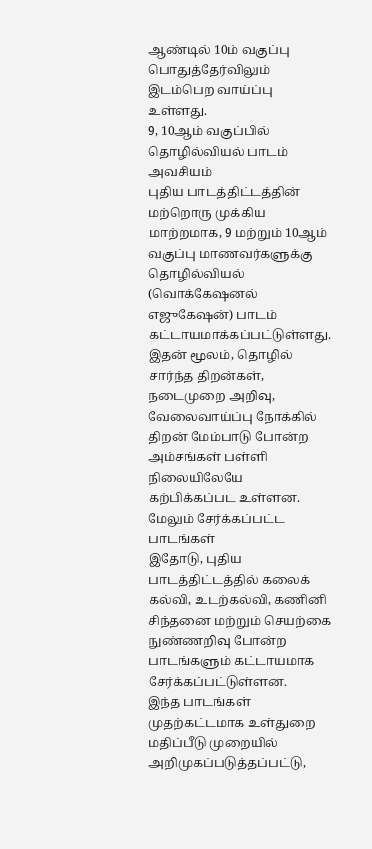ஆண்டில் 10ம் வகுப்பு பொதுத்தேர்விலும் இடம்பெற வாய்ப்பு உள்ளது.
9, 10ஆம் வகுப்பில் தொழில்வியல் பாடம் அவசியம்
புதிய பாடத்திட்டத்தின் மற்றொரு முக்கிய மாற்றமாக, 9 மற்றும் 10ஆம் வகுப்பு மாணவர்களுக்கு தொழில்வியல் (வொக்கேஷனல் எஜுகேஷன்) பாடம் கட்டாயமாக்கப்பட்டுள்ளது.
இதன் மூலம், தொழில் சார்ந்த திறன்கள், நடைமுறை அறிவு, வேலைவாய்ப்பு நோக்கில் திறன் மேம்பாடு போன்ற அம்சங்கள் பள்ளி நிலையிலேயே கற்பிக்கப்பட உள்ளன.
மேலும் சேர்க்கப்பட்ட பாடங்கள்
இதோடு, புதிய பாடத்திட்டத்தில் கலைக் கல்வி, உடற்கல்வி, கணினி சிந்தனை மற்றும் செயற்கை நுண்ணறிவு போன்ற பாடங்களும் கட்டாயமாக சேர்க்கப்பட்டுள்ளன.
இந்த பாடங்கள் முதற்கட்டமாக உள்துறை மதிப்பீடு முறையில் அறிமுகப்படுத்தப்பட்டு,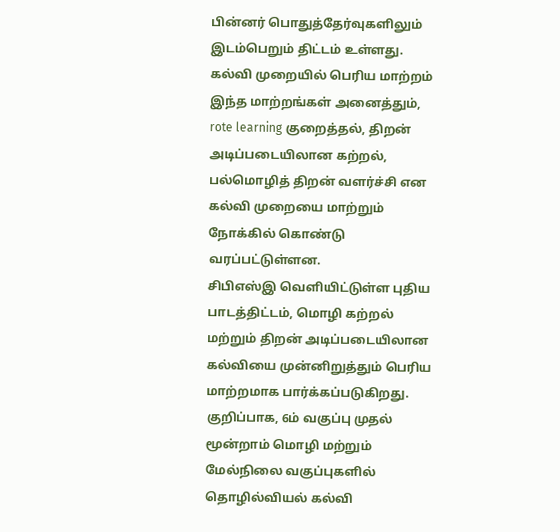பின்னர் பொதுத்தேர்வுகளிலும் இடம்பெறும் திட்டம் உள்ளது.
கல்வி முறையில் பெரிய மாற்றம்
இந்த மாற்றங்கள் அனைத்தும், rote learning குறைத்தல், திறன் அடிப்படையிலான கற்றல், பல்மொழித் திறன் வளர்ச்சி என கல்வி முறையை மாற்றும் நோக்கில் கொண்டு வரப்பட்டுள்ளன.
சிபிஎஸ்இ வெளியிட்டுள்ள புதிய பாடத்திட்டம், மொழி கற்றல் மற்றும் திறன் அடிப்படையிலான கல்வியை முன்னிறுத்தும் பெரிய மாற்றமாக பார்க்கப்படுகிறது. குறிப்பாக, 6ம் வகுப்பு முதல் மூன்றாம் மொழி மற்றும் மேல்நிலை வகுப்புகளில் தொழில்வியல் கல்வி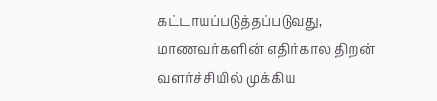கட்டாயப்படுத்தப்படுவது, மாணவர்களின் எதிர்கால திறன் வளர்ச்சியில் முக்கிய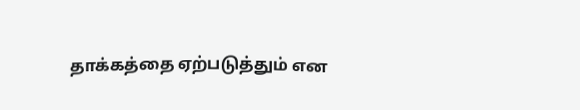தாக்கத்தை ஏற்படுத்தும் என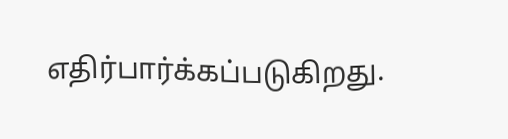எதிர்பார்க்கப்படுகிறது.